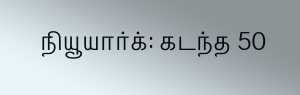நியூயார்க்: கடந்த 50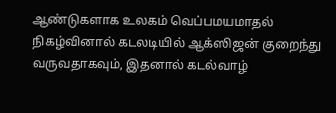ஆண்டுகளாக உலகம் வெப்பமயமாதல் நிகழ்வினால் கடலடியில் ஆக்ஸிஜன் குறைந்து வருவதாகவும், இதனால் கடல்வாழ்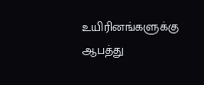உயிரினங்களுக்கு ஆபத்து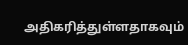அதிகரித்துள்ளதாகவும்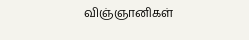விஞ்ஞானிகள்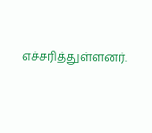எச்சரித்துள்ளனர்.